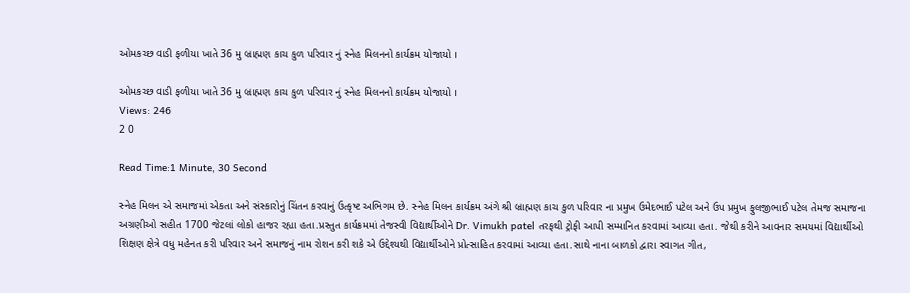ઓમકચ્છ વાડી ફળીયા ખાતે 36 મુ બ્રાહ્મણ કાચ કુળ પરિવાર નું સ્નેહ મિલનનો કાર્યક્રમ યોજાયો ।

ઓમકચ્છ વાડી ફળીયા ખાતે 36 મુ બ્રાહ્મણ કાચ કુળ પરિવાર નું સ્નેહ મિલનનો કાર્યક્રમ યોજાયો ।
Views: 246
2 0

Read Time:1 Minute, 30 Second

સ્નેહ મિલન એ સમાજમાં એકતા અને સંસ્કારોનું ચિંતન કરવાનું ઉત્કૃષ્ટ અભિગમ છે. સ્નેહ મિલન કાર્યક્રમ અંગે શ્રી બ્રાહ્મણ કાચ કુળ પરિવાર ના પ્રમુખ ઉમેદભાઈ પટેલ અને ઉપ પ્રમુખ ફુલજીભાઈ પટેલ તેમજ સમાજના અગ્રણીઓ સહીત 1700 જેટલાં લોકો હાજર રહ્યા હતા.પ્રસ્તુત કાર્યક્રમમાં તેજસ્વી વિદ્યાર્થીઓને Dr. Vimukh patel તરફથી ટ્રોફી આપી સમ્માનિત કરવામાં આવ્યા હતા. જેથી કરીને આવનાર સમયમાં વિદ્યાર્થીઓ શિક્ષણ ક્ષેત્રે વધુ મહેનત કરી પરિવાર અને સમાજનું નામ રોશન કરી શકે એ ઉદ્દેશ્યથી વિદ્યાર્થીઓને પ્રોત્સાહિત કરવામાં આવ્યા હતા.સાથે નાના બાળકો દ્વારા સ્વાગત ગીત,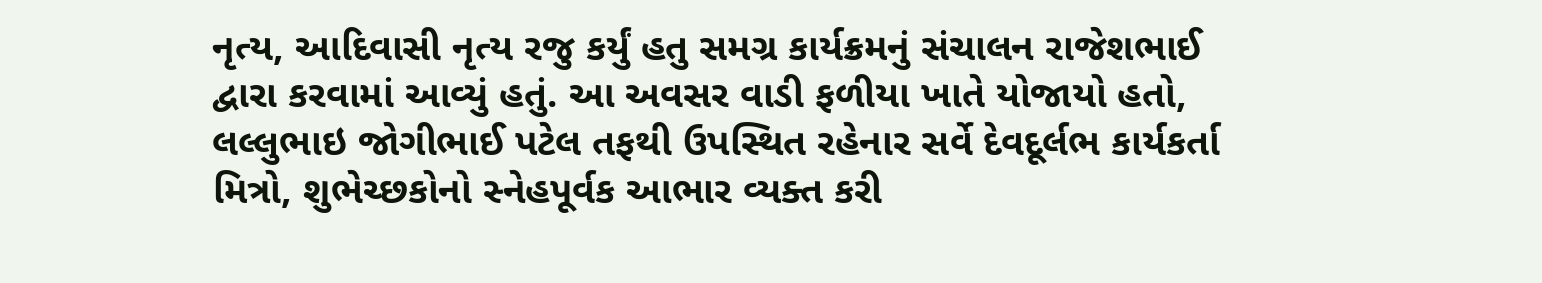નૃત્ય, આદિવાસી નૃત્ય રજુ કર્યું હતુ સમગ્ર કાર્યક્રમનું સંચાલન રાજેશભાઈ દ્વારા કરવામાં આવ્યું હતું. આ અવસર વાડી ફળીયા ખાતે યોજાયો હતો, લલ્લુભાઇ જોગીભાઈ પટેલ તફથી ઉપસ્થિત રહેનાર સર્વે દેવદૂર્લભ કાર્યકર્તા મિત્રો, શુભેચ્છકોનો સ્નેહપૂર્વક આભાર વ્યક્ત કરી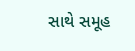સાથે સમૂહ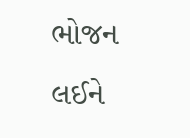ભોજન લઈને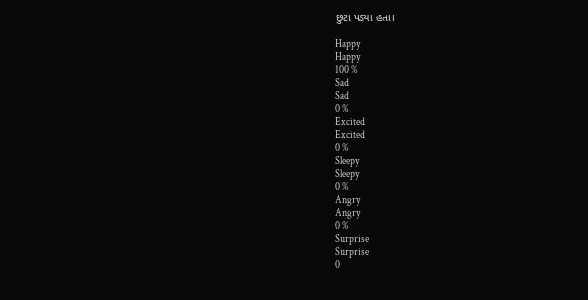છુટા પડ્યા હતા।

Happy
Happy
100 %
Sad
Sad
0 %
Excited
Excited
0 %
Sleepy
Sleepy
0 %
Angry
Angry
0 %
Surprise
Surprise
0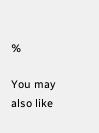%

You may also like